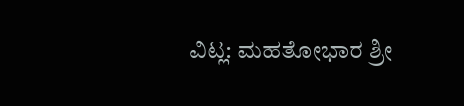ವಿಟ್ಲ: ಮಹತೋಭಾರ ಶ್ರೀ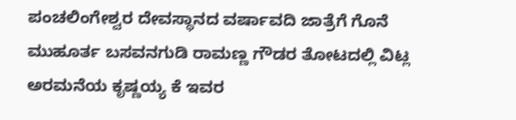ಪಂಚಲಿಂಗೇಶ್ವರ ದೇವಸ್ಥಾನದ ವರ್ಷಾವದಿ ಜಾತ್ರೆಗೆ ಗೊನೆ ಮುಹೂರ್ತ ಬಸವನಗುಡಿ ರಾಮಣ್ಣ ಗೌಡರ ತೋಟದಲ್ಲಿ ವಿಟ್ಲ ಅರಮನೆಯ ಕೃಷ್ಣಯ್ಯ ಕೆ ಇವರ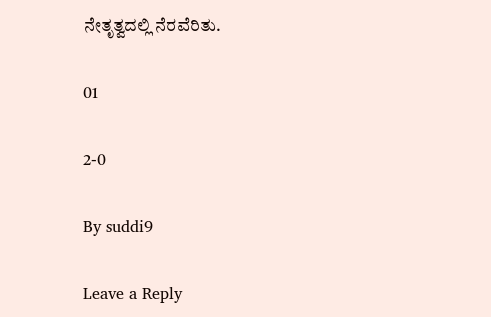ನೇತೃತ್ವದಲ್ಲಿ ನೆರವೆರಿತು.

01

2-0

By suddi9

Leave a Reply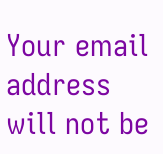Your email address will not be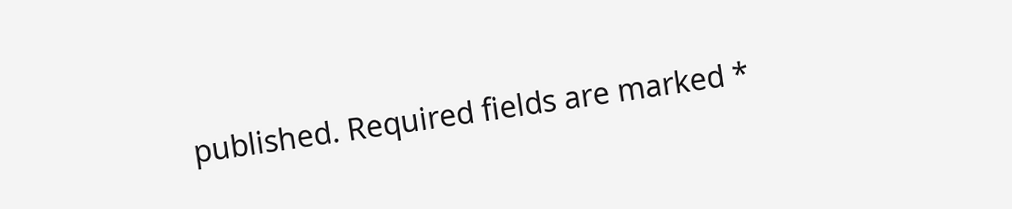published. Required fields are marked *